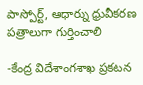పాస్పోర్ట్, ఆధార్ను ధ్రువీకరణ పత్రాలుగా గుర్తించాలి

-కేంద్ర విదేశాంగశాఖ ప్రకటన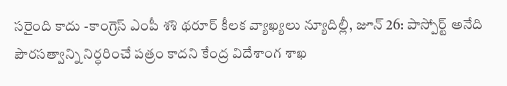సరైంది కాదు -కాంగ్రెస్ ఎంపీ శశి థరూర్ కీలక వ్యాఖ్యలు న్యూదిల్లీ, జూన్ 26: పాస్పోర్ట్ అనేది పౌరసత్వాన్ని నిర్ధరించే పత్రం కాదని కేంద్ర విదేశాంగ శాఖ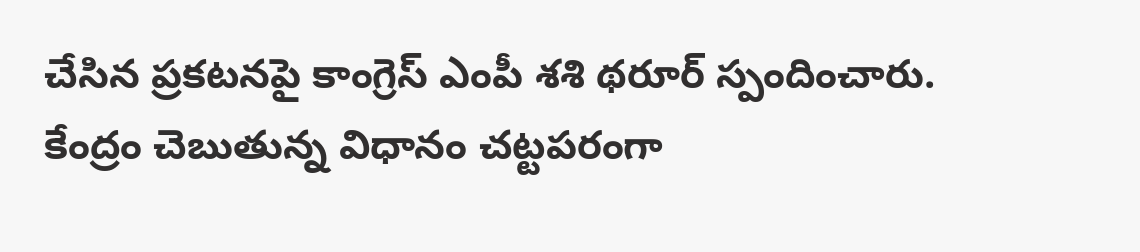చేసిన ప్రకటనపై కాంగ్రెస్ ఎంపీ శశి థరూర్ స్పందించారు. కేంద్రం చెబుతున్న విధానం చట్టపరంగా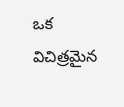ఒక విచిత్రమైన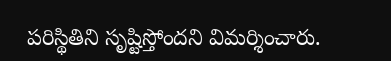పరిస్థితిని సృష్టిస్తోందని విమర్శించారు.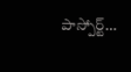పాస్పోర్ట్…